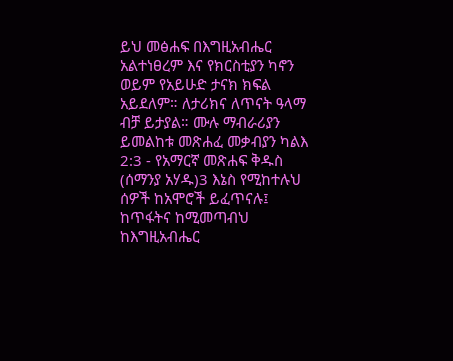ይህ መፅሐፍ በእግዚአብሔር አልተነፀረም እና የክርስቲያን ካኖን ወይም የአይሁድ ታናክ ክፍል አይደለም። ለታሪክና ለጥናት ዓላማ ብቻ ይታያል። ሙሉ ማብራሪያን ይመልከቱ መጽሐፈ መቃብያን ካልእ 2:3 - የአማርኛ መጽሐፍ ቅዱስ (ሰማንያ አሃዱ)3 እኔስ የሚከተሉህ ሰዎች ከአሞሮች ይፈጥናሉ፤ ከጥፋትና ከሚመጣብህ ከእግዚአብሔር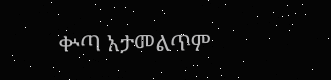ቍጣ አታመልጥም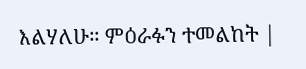እልሃለሁ። ምዕራፉን ተመልከት |